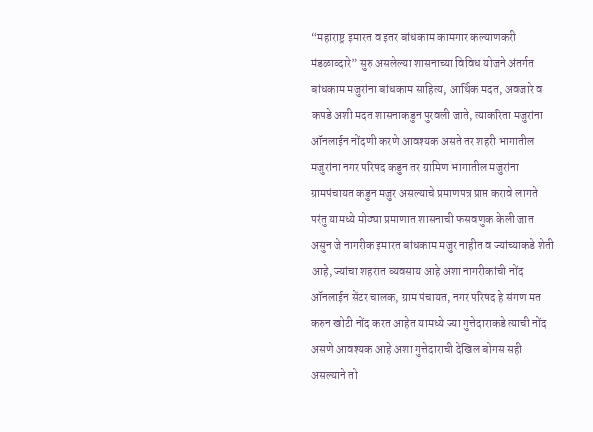“महाराष्ट्र इमारत व इतर बांधकाम कामगार कल्याणकरी मंडळाव्दारे” सुरु असलेल्या शासनाच्या विविध योजने अंतर्गत बांधकाम मजुरांना बांधकाम साहित्य, आर्थिक मदत, अवजारे व कपडे अशी मदत शासनाकडुन पुरवली जाते, त्याकरिता मजुरांना ऑनलाईन नोंदणी करणे आवश्यक असते तर शहरी भागातील मजुरांना नगर परिषद कडुन तर ग्रामिण भागातील मजुरांना ग्रामपंचायत कडुन मजुर असल्याचे प्रमाणपत्र प्राप्त करावे लागते परंतु यामध्ये मोठ्या प्रमाणात शासनाची फसवणुक केली जात असुन जे नागरीक इमारत बांधकाम मजुर नाहीत व ज्यांच्याकडे शेती आहे, ज्यांचा शहरात व्यवसाय आहे अशा नागरीकांची नोंद ऑनलाईन सेंटर चालक, ग्राम पंचायत, नगर परिषद हे संगण मत करुन खोटी नोंद करत आहेत यामध्ये ज्या गुत्तेदाराकडे त्याची नोंद असणे आवश्यक आहे अशा गुत्तेदाराची देखिल बोगस सही असल्याने तो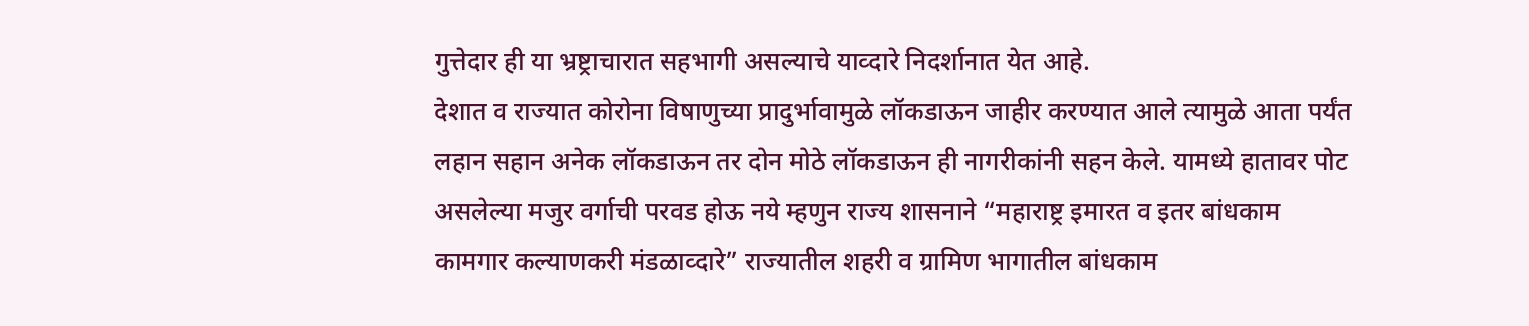गुत्तेदार ही या भ्रष्ट्राचारात सहभागी असल्याचे याव्दारे निदर्शानात येत आहे.
देशात व राज्यात कोरोना विषाणुच्या प्रादुर्भावामुळे लॉकडाऊन जाहीर करण्यात आले त्यामुळे आता पर्यंत लहान सहान अनेक लॉकडाऊन तर दोन मोठे लॉकडाऊन ही नागरीकांनी सहन केले. यामध्ये हातावर पोट असलेल्या मजुर वर्गाची परवड होऊ नये म्हणुन राज्य शासनाने “महाराष्ट्र इमारत व इतर बांधकाम कामगार कल्याणकरी मंडळाव्दारे” राज्यातील शहरी व ग्रामिण भागातील बांधकाम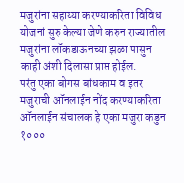मजुरांना सहाय्या करण्याकरिता विविध योजनां सुरु केल्या जेणे करुन राज्यातील मजुरांना लॉकडाऊनच्या झळा पासुन काही अंशी दिलासा प्राप्त होईल.
परंतु एका बोगस बांधकाम व इतर मजुराची ऑनलाईन नोंद करण्याकरिता ऑनलाईन संचालक हे एका मजुरा कडुन १०००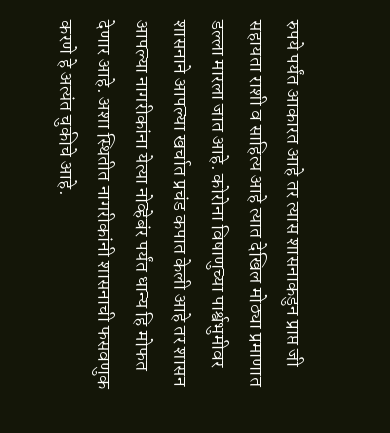रुपये पर्यंत आकारत आहे तर त्यास शासनाकडुन प्राप्त जी सहायता राशी व साहित्य आहे त्यात देखिल मोठ्या प्रमाणात डल्ला मारला जात आहे. कोरोना विषाणुच्या पार्श्वभुमीवर शासनाने आपल्या खर्चात प्रचंड कपात केली आहे तर शासन आपल्या नागरीकांना येत्या नोव्हेबंर पर्यंत धान्य हि मोफत देणार आहे. अशा स्थितीत नागरीकांनी शासनाची फसवणुक करणे हे अत्यंत चुकीचे आहे.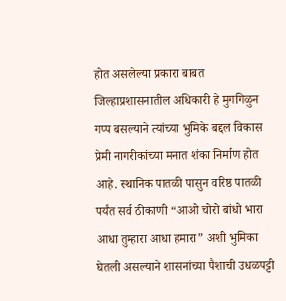होत असलेल्या प्रकारा बाबत जिल्हाप्रशासनातील अधिकारी हे मुगगिळुन गप्प बसल्याने त्यांच्या भुमिके बद्दल विकास प्रेमी नागरीकांच्या मनात शंका निर्माण होत आहे. स्थानिक पातळी पासुन वरिष्ठ पातळी पर्यंत सर्व ठीकाणी “आओ चोरो बांधो भारा आधा तुम्हारा आधा हमारा” अशी भुमिका घेतली असल्याने शासनांच्या पैशाची उधळपट्टी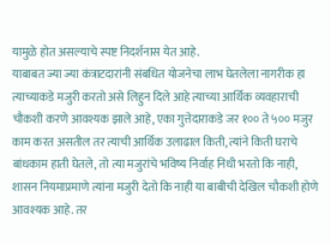यामुळे होत असल्याचे स्पष्ट निदर्शनास येत आहे.
याबाबत ज्या ज्या कंत्राटदारांनी संबधित योजनेचा लाभ घेतलेला नागरीक हा त्याच्याकडे मजुरी करतो असे लिहुन दिले आहे त्याच्या आर्थिक व्यवहाराची चौकशी करणे आवश्यक झाले आहे, एका गुत्तेदाराकडे जर १०० ते ५०० मजुर काम करत असतील तर त्याची आर्थिक उलाढाल किती, त्यांने किती घराचे बांधकाम हाती घेतले, तो त्या मजुरांचे भविष्य निर्वाह निधी भरतो कि नाही, शासन नियमाप्रमाणे त्यांना मजुरी देतो कि नाही या बाबीची देखिल चौकशी होणे आवश्यक आहे. तर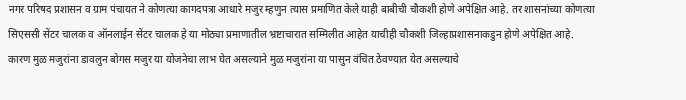नगर परिषद प्रशासन व ग्राम पंचायत ने कोणत्या कागदपत्रा आधारे मजुर म्हणुन त्यास प्रमाणित केले याही बाबीची चौकशी होणे अपेक्षित आहे. तर शासनांच्या कोणत्या सिएससी सेंटर चालक व ऑनलाईन सेंटर चालक हे या मोठ्या प्रमाणातील भ्रष्टाचारात सम्मिलीत आहेत याचीही चौकशी जिल्हाप्रशासनाकडुन होणे अपेक्षित आहे.
कारण मुळ मजुरांना डावलुन बोगस मजुर या योजनेचा लाभ घेत असल्याने मुळ मजुरांना या पासुन वंचित ठेवण्यात येत असल्याचे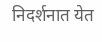निदर्शनात येत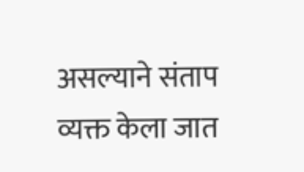असल्याने संताप व्यक्त केला जात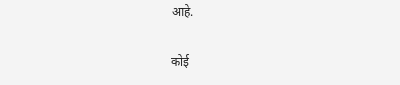आहे.

कोई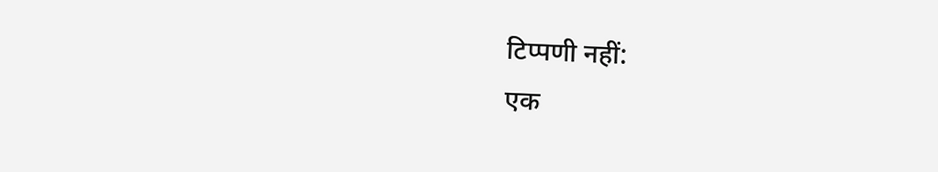टिप्पणी नहीं:
एक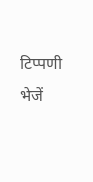टिप्पणी भेजें